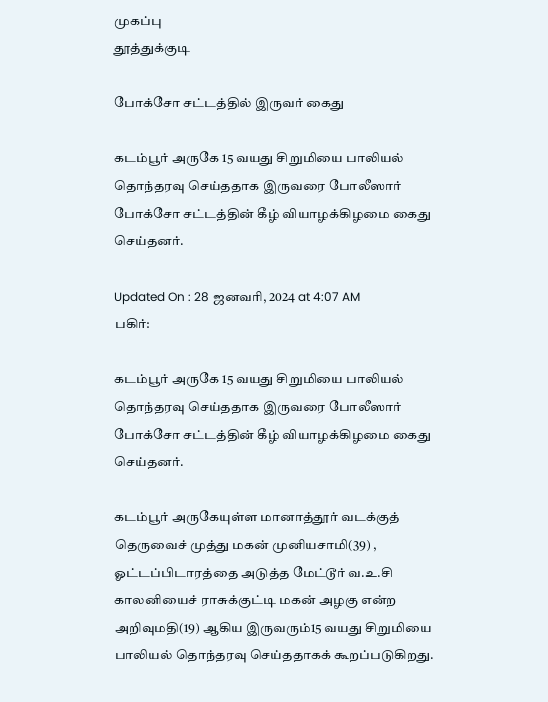முகப்பு
தூத்துக்குடி

போக்சோ சட்டத்தில் இருவர் கைது

கடம்பூர் அருகே 15 வயது சிறுமியை பாலியல் தொந்தரவு செய்ததாக இருவரை போலீஸார் போக்சோ சட்டத்தின் கீழ் வியாழக்கிழமை கைது செய்தனர்.

Updated On : 28 ஜனவரி, 2024 at 4:07 AM
பகிர்:

கடம்பூர் அருகே 15 வயது சிறுமியை பாலியல் தொந்தரவு செய்ததாக இருவரை போலீஸார் போக்சோ சட்டத்தின் கீழ் வியாழக்கிழமை கைது செய்தனர்.

கடம்பூர் அருகேயுள்ள மானாத்தூர் வடக்குத் தெருவைச் முத்து மகன் முனியசாமி(39) , ஓட்டப்பிடாரத்தை அடுத்த மேட்டூர் வ.உ.சி காலனியைச் ராசுக்குட்டி மகன் அழகு என்ற அறிவுமதி(19) ஆகிய இருவரும்15 வயது சிறுமியை பாலியல் தொந்தரவு செய்ததாகக் கூறப்படுகிறது.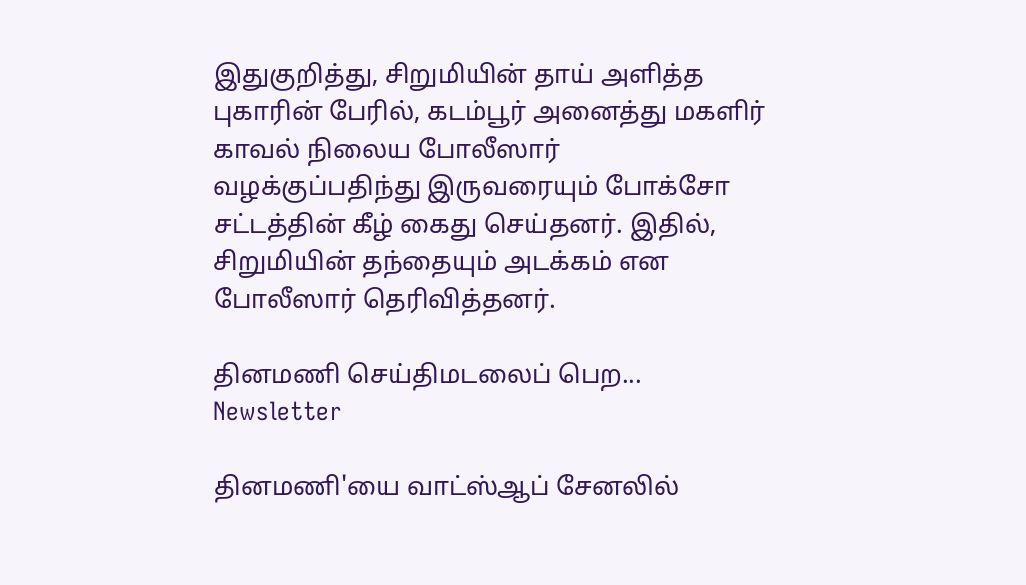இதுகுறித்து, சிறுமியின் தாய் அளித்த புகாரின் பேரில், கடம்பூர் அனைத்து மகளிர் காவல் நிலைய போலீஸார் வழக்குப்பதிந்து இருவரையும் போக்சோ சட்டத்தின் கீழ் கைது செய்தனர். இதில், சிறுமியின் தந்தையும் அடக்கம் என போலீஸார் தெரிவித்தனர்.

தினமணி செய்திமடலைப் பெற... Newsletter

தினமணி'யை வாட்ஸ்ஆப் சேனலில்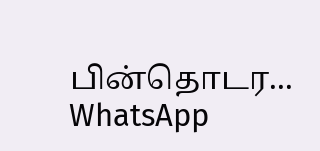பின்தொடர... WhatsApp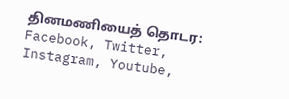தினமணியைத் தொடர: Facebook, Twitter, Instagram, Youtube,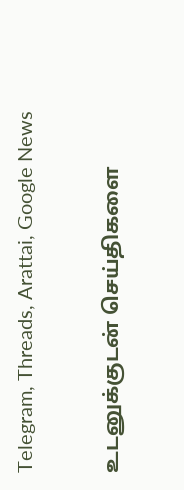Telegram, Threads, Arattai, Google News

உடனுக்குடன் செய்திகளை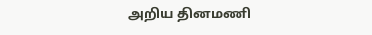அறிய தினமணி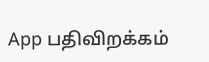App பதிவிறக்கம்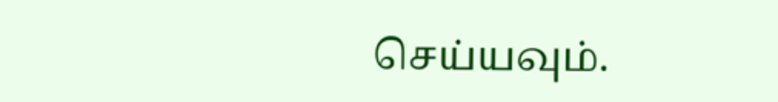செய்யவும்.